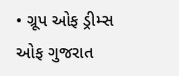• ગ્રૂપ ઓફ ડ્રીમ્સ ઓફ ગુજરાત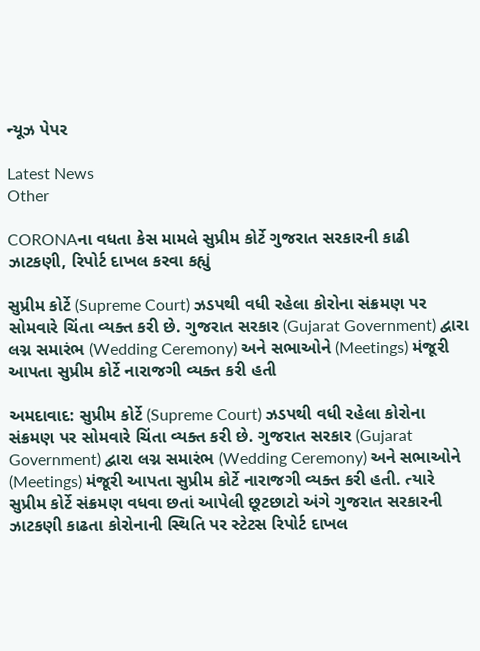ન્યૂઝ પેપર

Latest News
Other

CORONAના વધતા કેસ મામલે સુપ્રીમ કોર્ટે ગુજરાત સરકારની કાઢી ઝાટકણી, રિપોર્ટ દાખલ કરવા કહ્યું

સુપ્રીમ કોર્ટે (Supreme Court) ઝડપથી વધી રહેલા કોરોના સંક્રમણ પર સોમવારે ચિંતા વ્યક્ત કરી છે. ગુજરાત સરકાર (Gujarat Government) દ્વારા લગ્ન સમારંભ (Wedding Ceremony) અને સભાઓને (Meetings) મંજૂરી આપતા સુપ્રીમ કોર્ટે નારાજગી વ્યક્ત કરી હતી

અમદાવાદ: સુપ્રીમ કોર્ટે (Supreme Court) ઝડપથી વધી રહેલા કોરોના સંક્રમણ પર સોમવારે ચિંતા વ્યક્ત કરી છે. ગુજરાત સરકાર (Gujarat Government) દ્વારા લગ્ન સમારંભ (Wedding Ceremony) અને સભાઓને (Meetings) મંજૂરી આપતા સુપ્રીમ કોર્ટે નારાજગી વ્યક્ત કરી હતી. ત્યારે સુપ્રીમ કોર્ટે સંક્રમણ વધવા છતાં આપેલી છૂટછાટો અંગે ગુજરાત સરકારની ઝાટકણી કાઢતા કોરોનાની સ્થિતિ પર સ્ટેટસ રિપોર્ટ દાખલ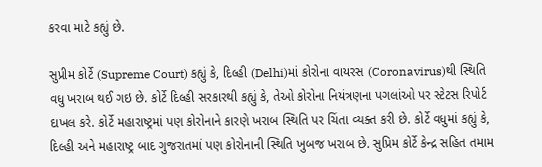કરવા માટે કહ્યું છે.

સુપ્રીમ કોર્ટે (Supreme Court) કહ્યું કે, દિલ્હી (Delhi)માં કોરોના વાયરસ (Coronavirus)થી સ્થિતિ વધુ ખરાબ થઈ ગઇ છે. કોર્ટે દિલ્હી સરકારથી કહ્યું કે, તેઓ કોરોના નિયંત્રણના પગલાંઓ પર સ્ટેટસ રિપોર્ટ દાખલ કરે. કોર્ટે મહારાષ્ટ્રમાં પણ કોરોનાને કારણે ખરાબ સ્થિતિ પર ચિંતા વ્યક્ત કરી છે. કોર્ટે વધુમાં કહ્યું કે, દિલ્હી અને મહારાષ્ટ્ર બાદ ગુજરાતમાં પણ કોરોનાની સ્થિતિ ખુબજ ખરાબ છે. સુપ્રિમ કોર્ટે કેન્દ્ર સહિત તમામ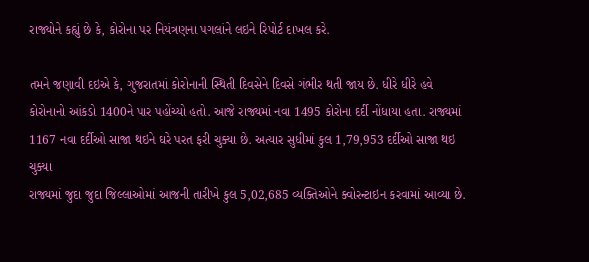રાજ્યોને કહ્યું છે કે, કોરોના પર નિયંત્રણના પગલાંને લઇને રિપોર્ટ દાખલ કરે.

તમને જણાવી દઇએ કે, ગુજરાતમાં કોરોનાની સ્થિતી દિવસેને દિવસે ગંભીર થતી જાય છે. ધીરે ધીરે હવે કોરોનાનો આંકડો 1400ને પાર પહોંચ્યો હતો. આજે રાજ્યમાં નવા 1495 કોરોના દર્દી નોંધાયા હતા. રાજ્યમાં 1167 નવા દર્દીઓ સાજા થઇને ઘરે પરત ફરી ચુક્યા છે. અત્યાર સુધીમાં કુલ 1,79,953 દર્દીઓ સાજા થઇ ચુક્યા
રાજ્યમાં જુદા જુદા જિલ્લાઓમાં આજની તારીખે કુલ 5,02,685 વ્યક્તિઓને ક્વોરન્ટાઇન કરવામાં આવ્યા છે.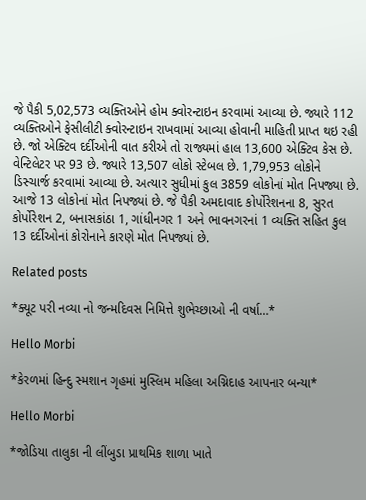જે પૈકી 5,02,573 વ્યક્તિઓને હોમ ક્વોરન્ટાઇન કરવામાં આવ્યા છે. જ્યારે 112 વ્યક્તિઓને ફેસીલીટી ક્વોરન્ટાઇન રાખવામાં આવ્યા હોવાની માહિતી પ્રાપ્ત થઇ રહી છે. જો એક્ટિવ દર્દીઓની વાત કરીએ તો રાજ્યમાં હાલ 13,600 એક્ટિવ કેસ છે. વેન્ટિલેટર પર 93 છે. જ્યારે 13,507 લોકો સ્ટેબલ છે. 1,79,953 લોકોને ડિસ્ચાર્જ કરવામાં આવ્યા છે. અત્યાર સુધીમાં કુલ 3859 લોકોનાં મોત નિપજ્યા છે. આજે 13 લોકોનાં મોત નિપજ્યાં છે. જે પૈકી અમદાવાદ કોર્પોરેશનના 8, સુરત કોર્પોરેશન 2, બનાસકાંઠા 1, ગાંધીનગર 1 અને ભાવનગરનાં 1 વ્યક્તિ સહિત કુલ 13 દર્દીઓનાં કોરોનાને કારણે મોત નિપજ્યાં છે.

Related posts

*ક્યૂટ પરી નવ્યા નો જન્મદિવસ નિમિત્તે શુભેચ્છાઓ ની વર્ષા…*

Hello Morbi

*કેરળમાં હિન્દુ સ્મશાન ગૃહમાં મુસ્લિમ મહિલા અગ્નિદાહ આપનાર બન્યા*

Hello Morbi

*જોડિયા તાલુકા ની લીંબુડા પ્રાથમિક શાળા ખાતે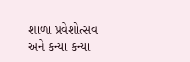શાળા પ્રવેશોત્સવ અને કન્યા કન્યા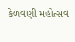કેળવણી મહોત્સવ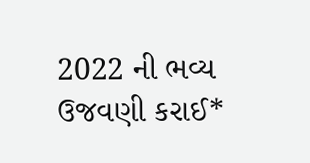2022 ની ભવ્ય ઉજવણી કરાઈ*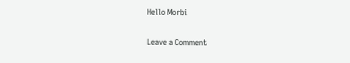Hello Morbi

Leave a Comment